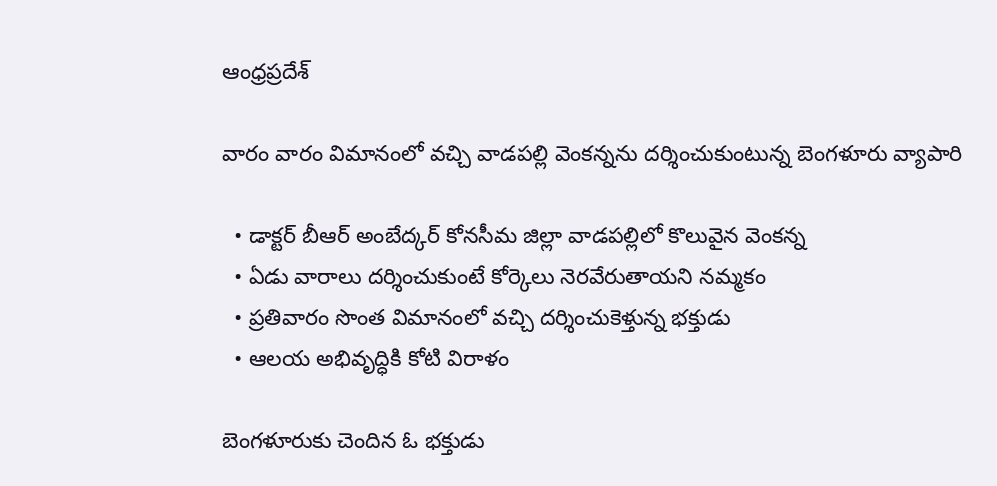ఆంధ్రప్రదేశ్

వారం వారం విమానంలో వచ్చి వాడపల్లి వెంకన్నను దర్శించుకుంటున్న బెంగళూరు వ్యాపారి

  • డాక్టర్ బీఆర్ అంబేద్కర్ కోనసీమ జిల్లా వాడపల్లిలో కొలువైన వెంకన్న
  • ఏడు వారాలు దర్శించుకుంటే కోర్కెలు నెరవేరుతాయని నమ్మకం
  • ప్రతివారం సొంత విమానంలో వచ్చి దర్శించుకెళ్తున్న భక్తుడు
  • ఆలయ అభివృద్ధికి కోటి విరాళం

బెంగళూరుకు చెందిన ఓ భక్తుడు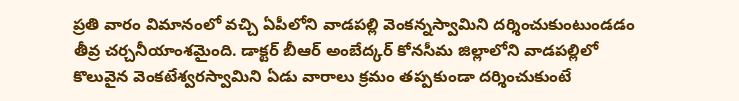ప్రతి వారం విమానంలో వచ్చి ఏపీలోని వాడపల్లి వెంకన్నస్వామిని దర్శించుకుంటుండడం తీవ్ర చర్చనీయాంశమైంది. డాక్టర్ బీఆర్ అంబేద్కర్ కోనసీమ జిల్లాలోని వాడపల్లిలో కొలువైన వెంకటేశ్వరస్వామిని ఏడు వారాలు క్రమం తప్పకుండా దర్శించుకుంటే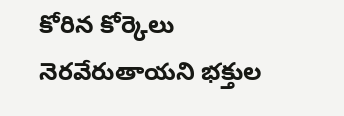కోరిన కోర్కెలు నెరవేరుతాయని భక్తుల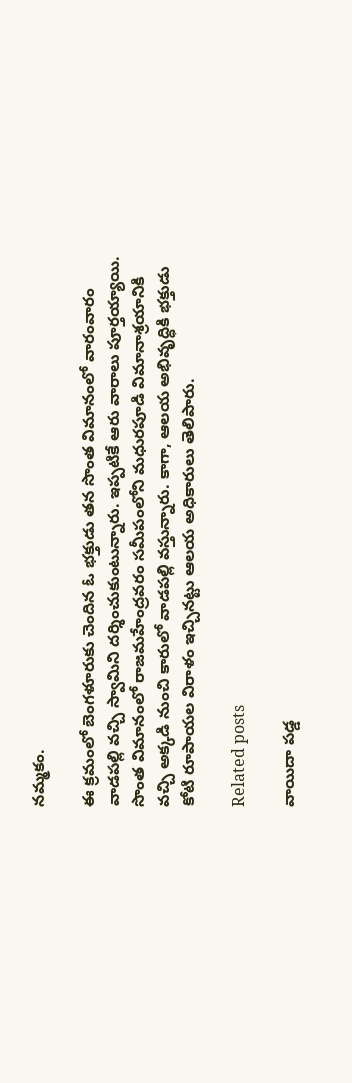నమ్మకం.

ఈ క్రమంలో బెంగళూరుకు చెందిన ఓ భక్తుడు తన సొంత విమానంలో వారంవారం వాడపల్లి వచ్చి స్వామిని దర్శించుకుంటున్నారు. ఇప్పటికే ఆరు వారాలు పూర్తయ్యాయి. సొంత విమానంలో రాజమహేంద్రవరం సమీపంలోని మధురపూడి విమానాశ్రయానికి వచ్చి అక్కడి నుంచి కారులో వాడపల్లి వస్తున్నారు. కాగా, ఆలయ అభివృద్ధికి భక్తుడు కోటి రూపాయల విరాళం ఇచ్చినట్టు ఆలయ అధికారులు తెలిపారు.

Related posts

వాయిదా పడ్డ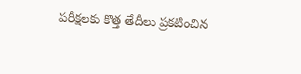పరీక్షలకు కొత్త తేదీలు ప్రకటించిన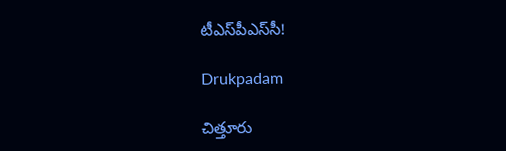టీఎస్‌పీఎస్‌సీ!

Drukpadam

చిత్తూరు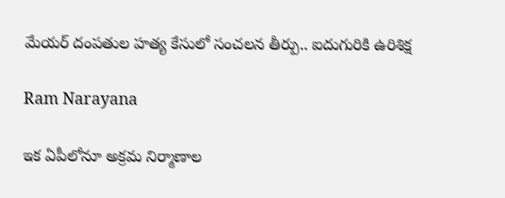మేయర్ దంపతుల హత్య కేసులో సంచలన తీర్పు.. ఐదుగురికి ఉరిశిక్ష

Ram Narayana

ఇక ఏపీలోనూ అక్రమ నిర్మాణాల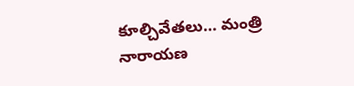కూల్చివేతలు… మంత్రి నారాయణ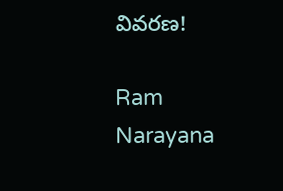వివరణ!

Ram Narayana